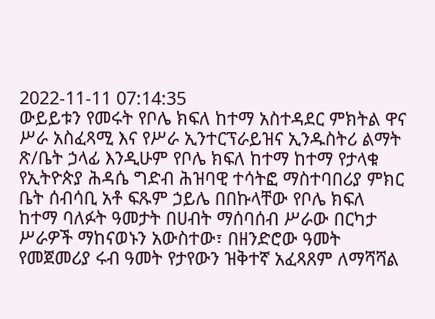2022-11-11 07:14:35
ውይይቱን የመሩት የቦሌ ክፍለ ከተማ አስተዳደር ምክትል ዋና ሥራ አስፈጻሚ እና የሥራ ኢንተርፕራይዝና ኢንዱስትሪ ልማት ጽ/ቤት ኃላፊ እንዲሁም የቦሌ ክፍለ ከተማ ከተማ የታላቁ የኢትዮጵያ ሕዳሴ ግድብ ሕዝባዊ ተሳትፎ ማስተባበሪያ ምክር ቤት ሰብሳቢ አቶ ፍጹም ኃይሌ በበኩላቸው የቦሌ ክፍለ ከተማ ባለፉት ዓመታት በሀብት ማሰባሰብ ሥራው በርካታ ሥራዎች ማከናወኑን አውስተው፣ በዘንድሮው ዓመት የመጀመሪያ ሩብ ዓመት የታየውን ዝቅተኛ አፈጻጸም ለማሻሻል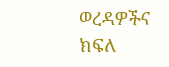ወረዳዎችና ክፍለ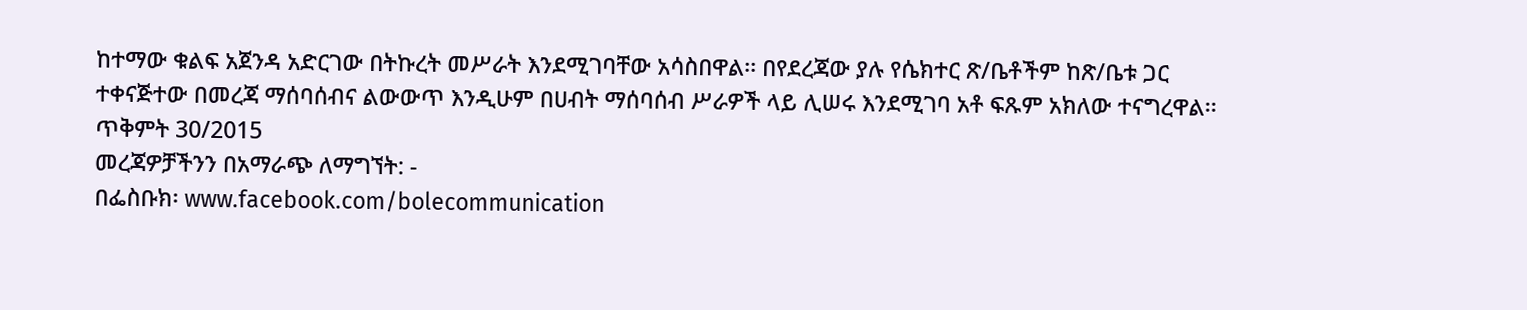ከተማው ቁልፍ አጀንዳ አድርገው በትኩረት መሥራት እንደሚገባቸው አሳስበዋል፡፡ በየደረጃው ያሉ የሴክተር ጽ/ቤቶችም ከጽ/ቤቱ ጋር ተቀናጅተው በመረጃ ማሰባሰብና ልውውጥ እንዲሁም በሀብት ማሰባሰብ ሥራዎች ላይ ሊሠሩ እንደሚገባ አቶ ፍጹም አክለው ተናግረዋል፡፡
ጥቅምት 30/2015
መረጃዎቻችንን በአማራጭ ለማግኘት: -
በፌስቡክ፡ www.facebook.com/bolecommunication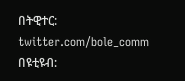በትዊተር: twitter.com/bole_comm
በዩቲዩብ: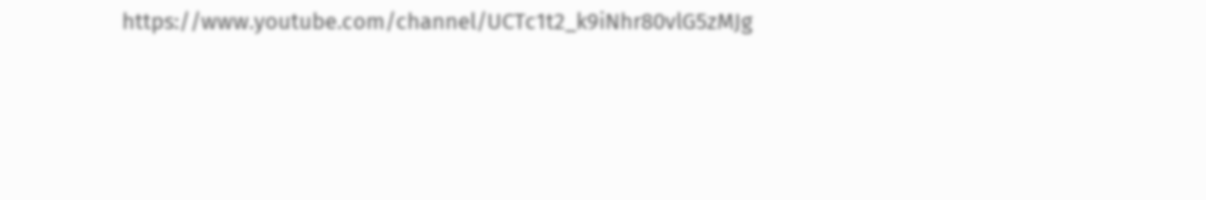https://www.youtube.com/channel/UCTc1t2_k9iNhr80vlG5zMJg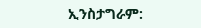ኢንስታግራም: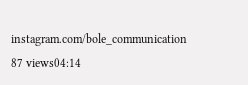instagram.com/bole_communication
87 views04:14